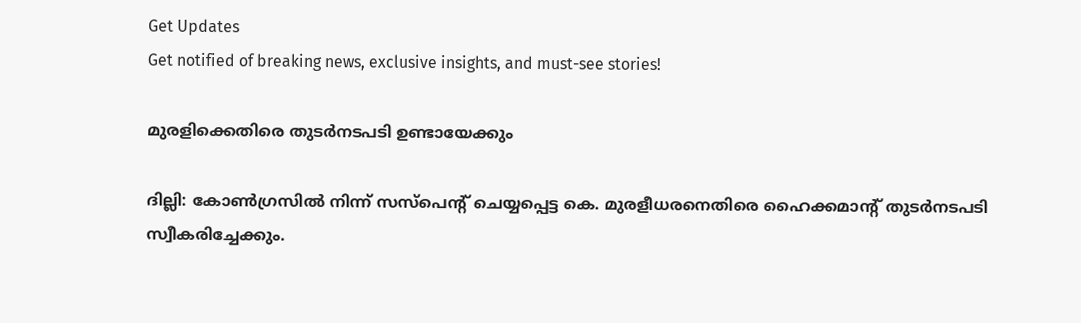Get Updates
Get notified of breaking news, exclusive insights, and must-see stories!

മുരളിക്കെതിരെ തുടര്‍നടപടി ഉണ്ടായേക്കും

ദില്ലി: കോണ്‍ഗ്രസില്‍ നിന്ന് സസ്പെന്റ് ചെയ്യപ്പെട്ട കെ. മുരളീധരനെതിരെ ഹൈക്കമാന്റ് തുടര്‍നടപടി സ്വീകരിച്ചേക്കും.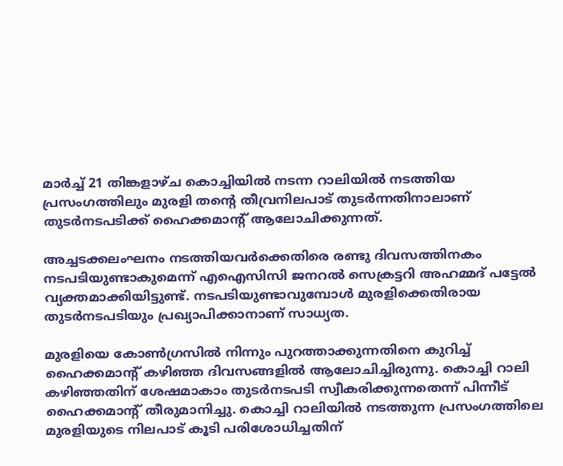മാര്‍ച്ച് 21 തിങ്കളാഴ്ച കൊച്ചിയില്‍ നടന്ന റാലിയില്‍ നടത്തിയ പ്രസംഗത്തിലും മുരളി തന്റെ തീവ്രനിലപാട് തുടര്‍ന്നതിനാലാണ് തുടര്‍നടപടിക്ക് ഹൈക്കമാന്റ് ആലോചിക്കുന്നത്.

അച്ചടക്കലംഘനം നടത്തിയവര്‍ക്കെതിരെ രണ്ടു ദിവസത്തിനകം നടപടിയുണ്ടാകുമെന്ന് എഐസിസി ജനറല്‍ സെക്രട്ടറി അഹമ്മദ് പട്ടേല്‍ വ്യക്തമാക്കിയിട്ടുണ്ട്. നടപടിയുണ്ടാവുമ്പോള്‍ മുരളിക്കെതിരായ തുടര്‍നടപടിയും പ്രഖ്യാപിക്കാനാണ് സാധ്യത.

മുരളിയെ കോണ്‍ഗ്രസില്‍ നിന്നും പുറത്താക്കുന്നതിനെ കുറിച്ച് ഹൈക്കമാന്റ് കഴിഞ്ഞ ദിവസങ്ങളില്‍ ആലോചിച്ചിരുന്നു. കൊച്ചി റാലി കഴിഞ്ഞതിന് ശേഷമാകാം തുടര്‍നടപടി സ്വീകരിക്കുന്നതെന്ന് പിന്നീട് ഹൈക്കമാന്റ് തീരുമാനിച്ചു. കൊച്ചി റാലിയില്‍ നടത്തുന്ന പ്രസംഗത്തിലെ മുരളിയുടെ നിലപാട് കൂടി പരിശോധിച്ചതിന്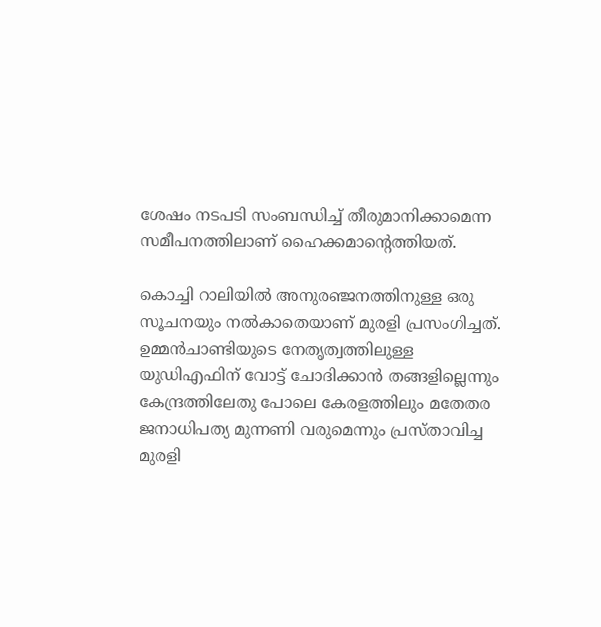ശേഷം നടപടി സംബന്ധിച്ച് തീരുമാനിക്കാമെന്ന സമീപനത്തിലാണ് ഹൈക്കമാന്റെത്തിയത്.

കൊച്ചി റാലിയില്‍ അനുരഞ്ജനത്തിനുള്ള ഒരു സൂചനയും നല്‍കാതെയാണ് മുരളി പ്രസംഗിച്ചത്. ഉമ്മന്‍ചാണ്ടിയുടെ നേതൃത്വത്തിലുള്ള യുഡിഎഫിന് വോട്ട് ചോദിക്കാന്‍ തങ്ങളില്ലെന്നും കേന്ദ്രത്തിലേതു പോലെ കേരളത്തിലും മതേതര ജനാധിപത്യ മുന്നണി വരുമെന്നും പ്രസ്താവിച്ച മുരളി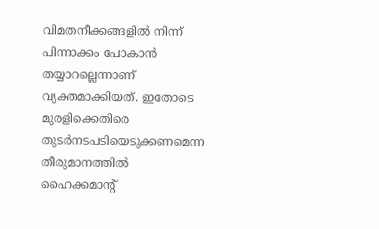വിമതനീക്കങ്ങളില്‍ നിന്ന് പിന്നാക്കം പോകാന്‍ തയ്യാറല്ലെന്നാണ് വ്യക്തമാക്കിയത്. ഇതോടെ മുരളിക്കെതിരെ തുടര്‍നടപടിയെടുക്കണമെന്ന തീരുമാനത്തില്‍ ഹൈക്കമാന്റ്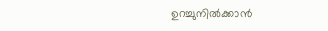ഉറച്ചുനില്‍ക്കാന്‍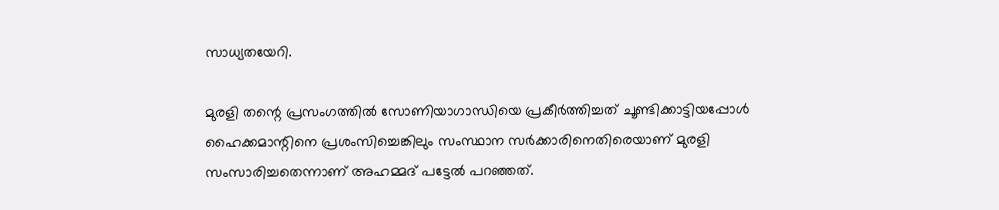സാധ്യതയേറി.

മുരളി തന്റെ പ്രസംഗത്തില്‍ സോണിയാഗാന്ധിയെ പ്രകീര്‍ത്തിച്ചത് ചൂണ്ടിക്കാട്ടിയപ്പോള്‍ ഹൈക്കമാന്റിനെ പ്രശംസിച്ചെങ്കിലും സംസ്ഥാന സര്‍ക്കാരിനെതിരെയാണ് മുരളി സംസാരിച്ചതെന്നാണ് അഹമ്മദ് പട്ടേല്‍ പറഞ്ഞത്.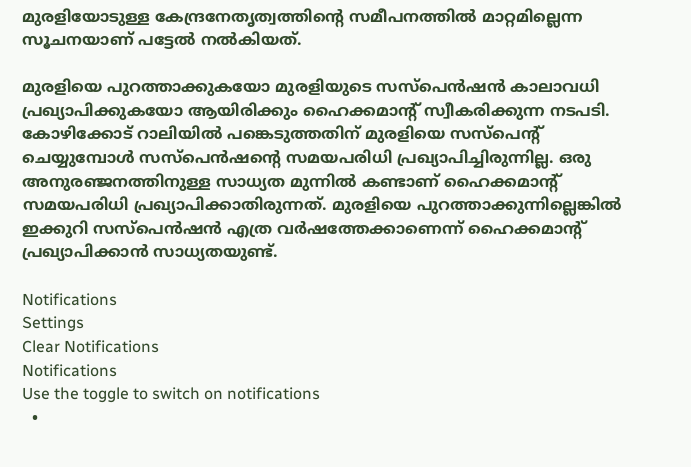മുരളിയോടുള്ള കേന്ദ്രനേതൃത്വത്തിന്റെ സമീപനത്തില്‍ മാറ്റമില്ലെന്ന സൂചനയാണ് പട്ടേല്‍ നല്‍കിയത്.

മുരളിയെ പുറത്താക്കുകയോ മുരളിയുടെ സസ്പെന്‍ഷന്‍ കാലാവധി പ്രഖ്യാപിക്കുകയോ ആയിരിക്കും ഹൈക്കമാന്റ് സ്വീകരിക്കുന്ന നടപടി. കോഴിക്കോട് റാലിയില്‍ പങ്കെടുത്തതിന് മുരളിയെ സസ്പെന്റ് ചെയ്യുമ്പോള്‍ സസ്പെന്‍ഷന്റെ സമയപരിധി പ്രഖ്യാപിച്ചിരുന്നില്ല. ഒരു അനുരഞ്ജനത്തിനുള്ള സാധ്യത മുന്നില്‍ കണ്ടാണ് ഹൈക്കമാന്റ് സമയപരിധി പ്രഖ്യാപിക്കാതിരുന്നത്. മുരളിയെ പുറത്താക്കുന്നില്ലെങ്കില്‍ ഇക്കുറി സസ്പെന്‍ഷന്‍ എത്ര വര്‍ഷത്തേക്കാണെന്ന് ഹൈക്കമാന്റ് പ്രഖ്യാപിക്കാന്‍ സാധ്യതയുണ്ട്.

Notifications
Settings
Clear Notifications
Notifications
Use the toggle to switch on notifications
  •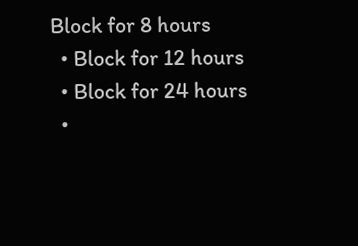Block for 8 hours
  • Block for 12 hours
  • Block for 24 hours
  •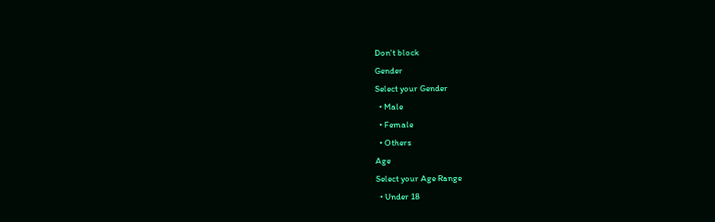Don't block
Gender
Select your Gender
  • Male
  • Female
  • Others
Age
Select your Age Range
  • Under 18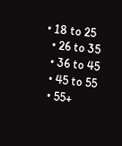• 18 to 25
  • 26 to 35
  • 36 to 45
  • 45 to 55
  • 55+